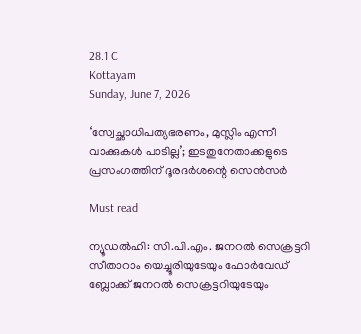28.1 C
Kottayam
Sunday, June 7, 2026

‘സ്വേച്ഛാധിപത്യഭരണം, മുസ്ലിം എന്നീ വാക്കുകൾ പാടില്ല’; ഇടതുനേതാക്കളുടെ പ്രസംഗത്തിന് ദൂരദർശന്റെ സെൻസർ

Must read

ന്യൂഡല്‍ഹി: സി.പി.എം. ജനറല്‍ സെക്രട്ടറി സീതാറാം യെച്ചൂരിയുടേയും ഫോര്‍വേഡ് ബ്ലോക്ക് ജനറല്‍ സെക്രട്ടറിയുടേയും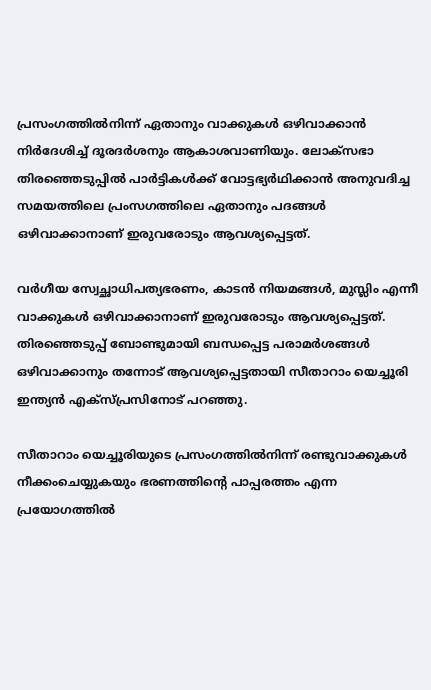പ്രസംഗത്തില്‍നിന്ന് ഏതാനും വാക്കുകള്‍ ഒഴിവാക്കാന്‍ നിര്‍ദേശിച്ച് ദൂരദര്‍ശനും ആകാശവാണിയും. ലോക്‌സഭാ തിരഞ്ഞെടുപ്പില്‍ പാര്‍ട്ടികള്‍ക്ക് വോട്ടഭ്യര്‍ഥിക്കാന്‍ അനുവദിച്ച സമയത്തിലെ പ്രംസഗത്തിലെ ഏതാനും പദങ്ങള്‍ ഒഴിവാക്കാനാണ് ഇരുവരോടും ആവശ്യപ്പെട്ടത്.

വര്‍ഗീയ സ്വേച്ഛാധിപത്യഭരണം, കാടന്‍ നിയമങ്ങള്‍, മുസ്ലിം എന്നീ വാക്കുകള്‍ ഒഴിവാക്കാനാണ് ഇരുവരോടും ആവശ്യപ്പെട്ടത്. തിരഞ്ഞെടുപ്പ് ബോണ്ടുമായി ബന്ധപ്പെട്ട പരാമര്‍ശങ്ങള്‍ ഒഴിവാക്കാനും തന്നോട് ആവശ്യപ്പെട്ടതായി സീതാറാം യെച്ചൂരി ഇന്ത്യന്‍ എക്‌സ്പ്രസിനോട് പറഞ്ഞു.

സീതാറാം യെച്ചൂരിയുടെ പ്രസംഗത്തില്‍നിന്ന് രണ്ടുവാക്കുകള്‍ നീക്കംചെയ്യുകയും ഭരണത്തിന്റെ പാപ്പരത്തം എന്ന പ്രയോഗത്തില്‍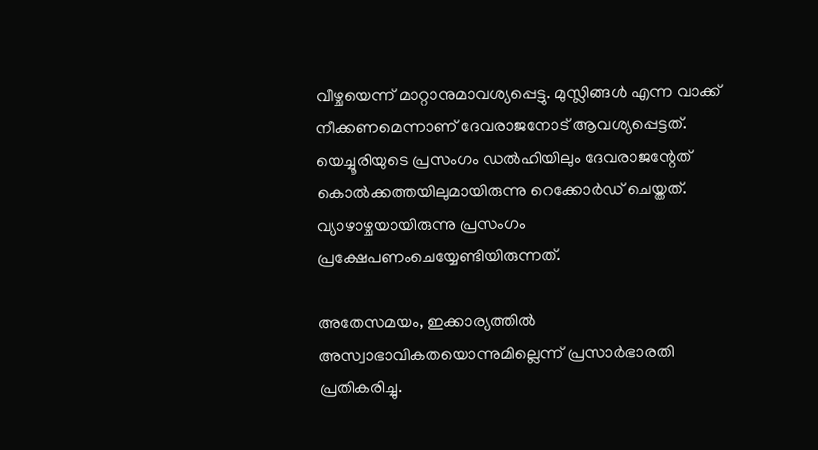വീഴ്ചയെന്ന് മാറ്റാനുമാവശ്യപ്പെട്ടു. മുസ്ലിങ്ങള്‍ എന്ന വാക്ക് നീക്കണമെന്നാണ് ദേവരാജനോട് ആവശ്യപ്പെട്ടത്. യെച്ചൂരിയുടെ പ്രസംഗം ഡല്‍ഹിയിലും ദേവരാജന്റേത് കൊല്‍ക്കത്തയിലുമായിരുന്നു റെക്കോര്‍ഡ് ചെയ്തത്. വ്യാഴാഴ്ചയായിരുന്നു പ്രസംഗം പ്രക്ഷേപണംചെയ്യേണ്ടിയിരുന്നത്.

അതേസമയം, ഇക്കാര്യത്തില്‍ അസ്വാഭാവികതയൊന്നുമില്ലെന്ന് പ്രസാര്‍ഭാരതി പ്രതികരിച്ചു.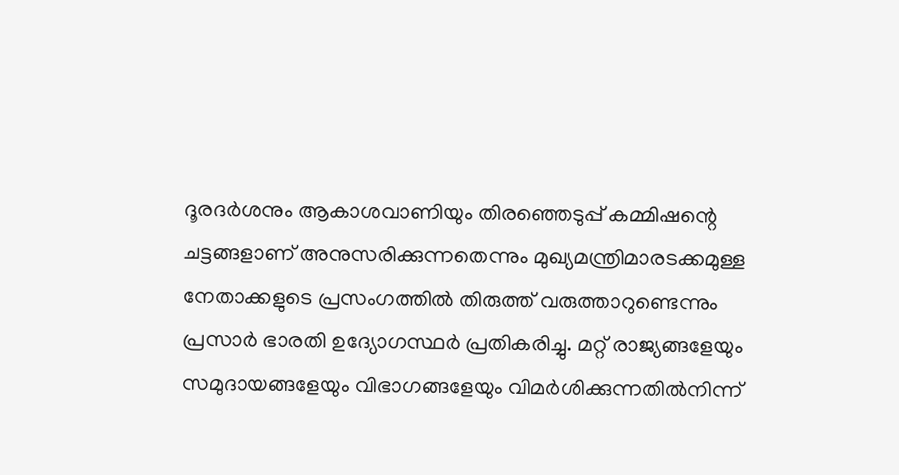ദൂരദര്‍ശനും ആകാശവാണിയും തിരഞ്ഞെടുപ്പ് കമ്മിഷന്റെ ചട്ടങ്ങളാണ് അനുസരിക്കുന്നതെന്നും മുഖ്യമന്ത്രിമാരടക്കമുള്ള നേതാക്കളുടെ പ്രസംഗത്തില്‍ തിരുത്ത് വരുത്താറുണ്ടെന്നും പ്രസാര്‍ ഭാരതി ഉദ്യോഗസ്ഥര്‍ പ്രതികരിച്ചു. മറ്റ് രാജ്യങ്ങളേയും സമുദായങ്ങളേയും വിഭാഗങ്ങളേയും വിമര്‍ശിക്കുന്നതില്‍നിന്ന്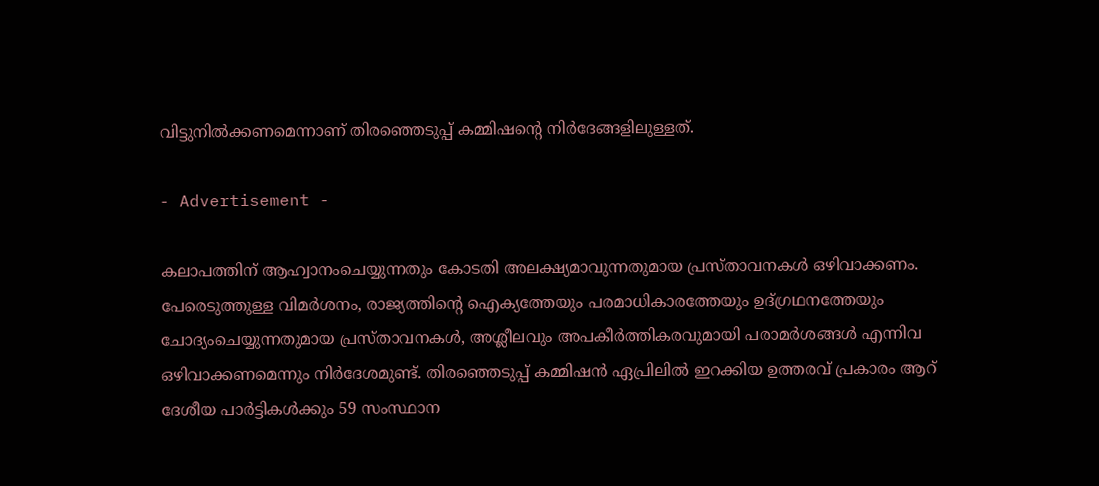വിട്ടുനില്‍ക്കണമെന്നാണ് തിരഞ്ഞെടുപ്പ് കമ്മിഷന്റെ നിര്‍ദേങ്ങളിലുള്ളത്.

- Advertisement -

കലാപത്തിന് ആഹ്വാനംചെയ്യുന്നതും കോടതി അലക്ഷ്യമാവുന്നതുമായ പ്രസ്താവനകള്‍ ഒഴിവാക്കണം. പേരെടുത്തുള്ള വിമര്‍ശനം, രാജ്യത്തിന്റെ ഐക്യത്തേയും പരമാധികാരത്തേയും ഉദ്ഗ്രഥനത്തേയും ചോദ്യംചെയ്യുന്നതുമായ പ്രസ്താവനകള്‍, അശ്ലീലവും അപകീര്‍ത്തികരവുമായി പരാമര്‍ശങ്ങള്‍ എന്നിവ ഒഴിവാക്കണമെന്നും നിര്‍ദേശമുണ്ട്. തിരഞ്ഞെടുപ്പ് കമ്മിഷന്‍ ഏപ്രിലില്‍ ഇറക്കിയ ഉത്തരവ് പ്രകാരം ആറ് ദേശീയ പാര്‍ട്ടികള്‍ക്കും 59 സംസ്ഥാന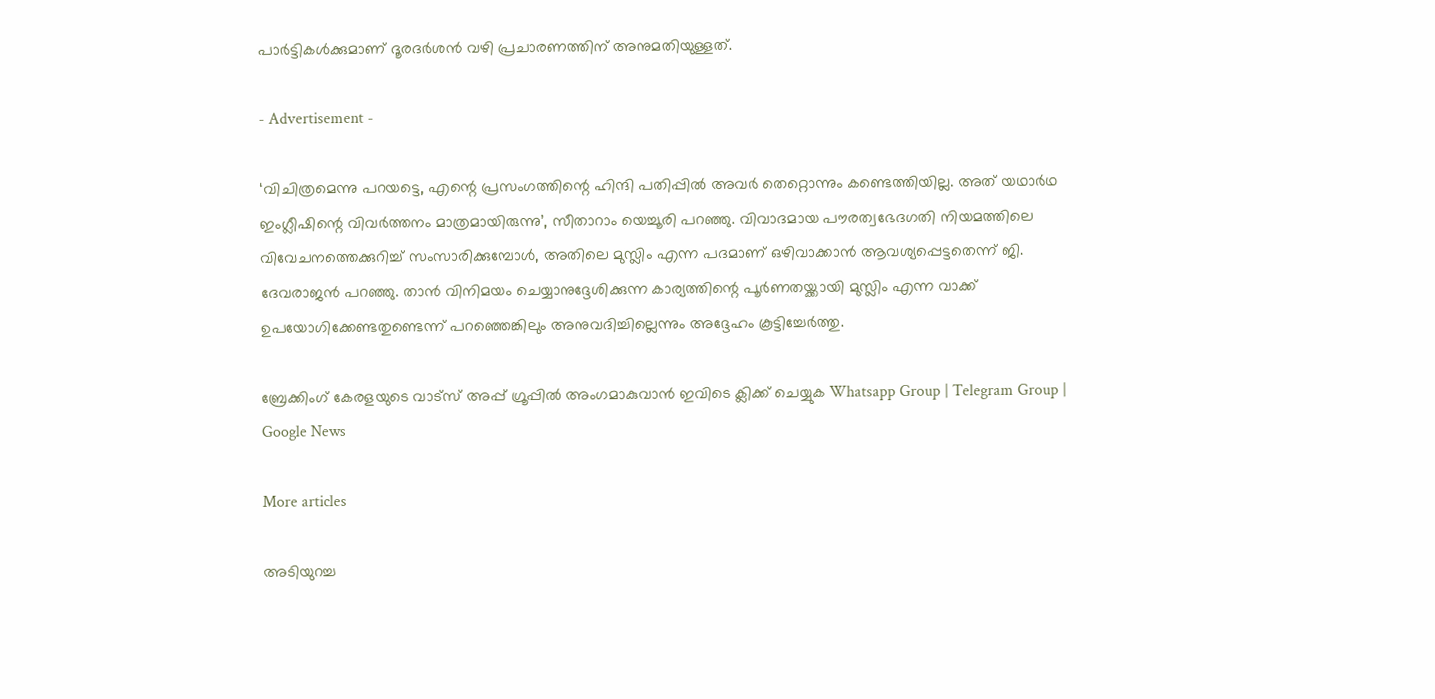പാര്‍ട്ടികള്‍ക്കുമാണ് ദൂരദര്‍ശന്‍ വഴി പ്രചാരണത്തിന് അനുമതിയുള്ളത്.

- Advertisement -

‘വിചിത്രമെന്നു പറയട്ടെ, എന്റെ പ്രസംഗത്തിന്റെ ഹിന്ദി പതിപ്പില്‍ അവര്‍ തെറ്റൊന്നും കണ്ടെത്തിയില്ല. അത് യഥാര്‍ഥ ഇംഗ്ലീഷിന്റെ വിവര്‍ത്തനം മാത്രമായിരുന്നു’, സീതാറാം യെച്ചൂരി പറഞ്ഞു. വിവാദമായ പൗരത്വഭേദഗതി നിയമത്തിലെ വിവേചനത്തെക്കുറിച്ച് സംസാരിക്കുമ്പോള്‍, അതിലെ മുസ്ലിം എന്ന പദമാണ് ഒഴിവാക്കാന്‍ ആവശ്യപ്പെട്ടതെന്ന് ജി. ദേവരാജന്‍ പറഞ്ഞു. താന്‍ വിനിമയം ചെയ്യാനുദ്ദേശിക്കുന്ന കാര്യത്തിന്റെ പൂര്‍ണതയ്ക്കായി മുസ്ലിം എന്ന വാക്ക് ഉപയോഗിക്കേണ്ടതുണ്ടെന്ന് പറഞ്ഞെങ്കിലും അനുവദിച്ചില്ലെന്നും അദ്ദേഹം കൂട്ടിച്ചേര്‍ത്തു.

ബ്രേക്കിംഗ് കേരളയുടെ വാട്സ് അപ്പ് ഗ്രൂപ്പിൽ അംഗമാകുവാൻ ഇവിടെ ക്ലിക്ക് ചെയ്യുക Whatsapp Group | Telegram Group | Google News

More articles

അടിയുറച്ച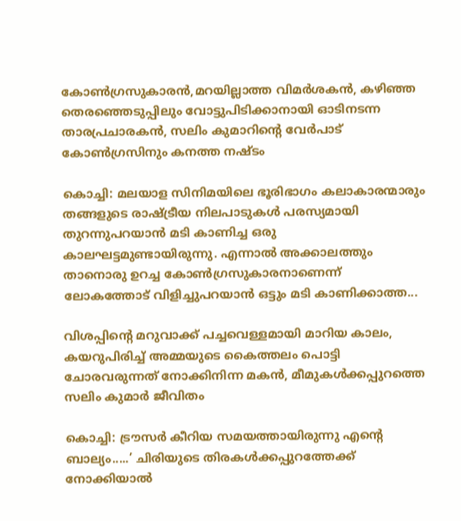കോണ്‍ഗ്രസുകാരന്‍,മറയില്ലാത്ത വിമര്‍ശകന്‍, കഴിഞ്ഞ തെരഞ്ഞെടുപ്പിലും വോട്ടുപിടിക്കാനായി ഓടിനടന്ന താരപ്രചാരകന്‍, സലിം കുമാറിന്റെ വേര്‍പാട് കോണ്‍ഗ്രസിനും കനത്ത നഷ്ടം

കൊച്ചി: മലയാള സിനിമയിലെ ഭൂരിഭാഗം കലാകാരന്മാരും തങ്ങളുടെ രാഷ്ട്രീയ നിലപാടുകൾ പരസ്യമായി തുറന്നുപറയാൻ മടി കാണിച്ച ഒരു കാലഘട്ടമുണ്ടായിരുന്നു. എന്നാൽ അക്കാലത്തും താനൊരു ഉറച്ച കോൺഗ്രസുകാരനാണെന്ന് ലോകത്തോട് വിളിച്ചുപറയാൻ ഒട്ടും മടി കാണിക്കാത്ത...

വിശപ്പിന്റെ മറുവാക്ക് പച്ചവെള്ളമായി മാറിയ കാലം, കയറുപിരിച്ച് അമ്മയുടെ കൈത്തലം പൊട്ടി ചോരവരുന്നത് നോക്കിനിന്ന മകൻ, മീമുകൾക്കപ്പുറത്തെ സലിം കുമാർ ജീവിതം

കൊച്ചി: ട്രൗസർ കീറിയ സമയത്തായിരുന്നു എന്റെ ബാല്യം.....’ ചിരിയുടെ തിരകൾക്കപ്പുറത്തേക്ക് നോക്കിയാൽ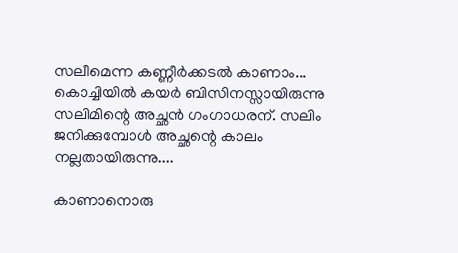സലീമെന്ന കണ്ണീർക്കടൽ കാണാം... കൊച്ചിയിൽ കയർ ബിസിനസ്സായിരുന്നു സലിമിന്റെ അച്ഛൻ ഗംഗാധരന്. സലിം ജനിക്കുമ്പോൾ അച്ഛന്റെ കാലം നല്ലതായിരുന്നു....

കാണാനൊരു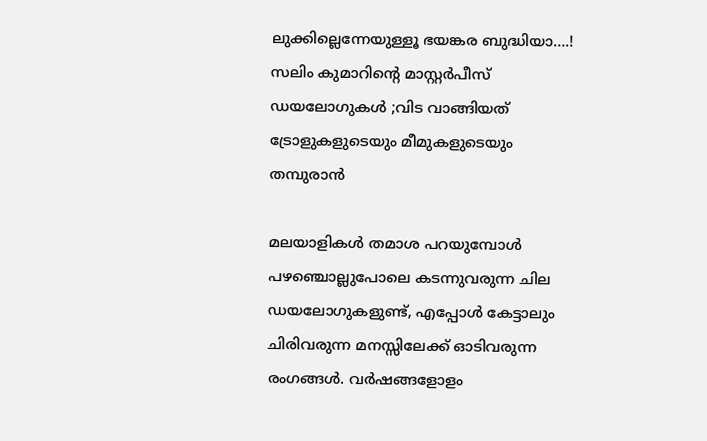ലുക്കില്ലെന്നേയുള്ളൂ ഭയങ്കര ബുദ്ധിയാ….! സലിം കുമാറിൻ്റെ മാസ്റ്റർപീസ് ഡയലോഗുകൾ ;വിട വാങ്ങിയത് ട്രോളുകളുടെയും മീമുകളുടെയും തമ്പുരാൻ

മലയാളികൾ തമാശ പറയുമ്പോൾ പഴഞ്ചൊല്ലുപോലെ കടന്നുവരുന്ന ചില ഡയലോഗുകളുണ്ട്, എപ്പോൾ കേട്ടാലും ചിരിവരുന്ന മനസ്സിലേക്ക് ഓടിവരുന്ന രംഗങ്ങൾ. വർഷങ്ങളോളം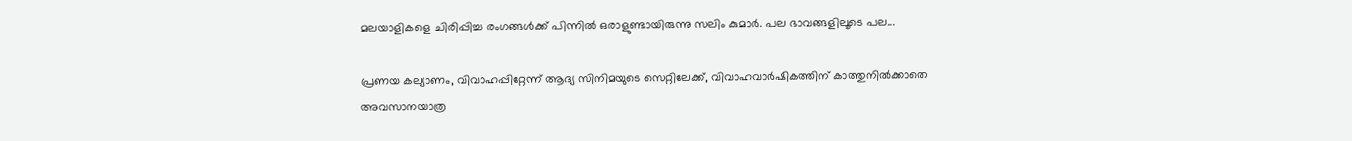മലയാളികളെ ചിരിപ്പിച്ച രംഗങ്ങൾക്ക് പിന്നിൽ ഒരാളുണ്ടായിരുന്നു സലിം കുമാർ. പല ഭാവങ്ങളിലൂടെ പല...

പ്രണയ കല്യാണം, വിവാഹപ്പിറ്റേന്ന് ആദ്യ സിനിമയുടെ സെറ്റിലേക്ക്‌, വിവാഹവാർഷികത്തിന് കാത്തുനിൽക്കാതെ അവസാനയാത്ര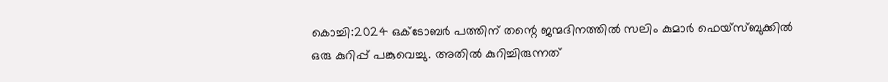കൊച്ചി:2024 ഒക്ടോബർ പത്തിന് തന്റെ ജന്മദിനത്തിൽ സലിം കുമാർ ഫെയ്‌സ്ബുക്കിൽ ഒരു കുറിപ്പ് പങ്കുവെച്ചു. അതിൽ കുറിച്ചിരുന്നത്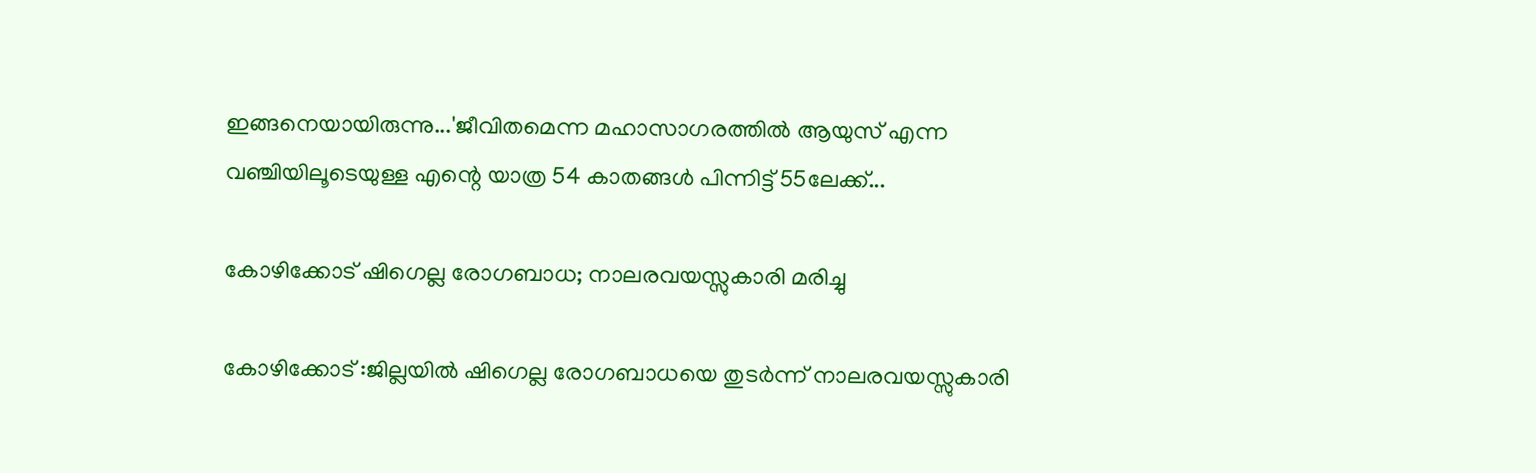ഇങ്ങനെയായിരുന്നു...'ജീവിതമെന്ന മഹാസാഗരത്തിൽ ആയുസ് എന്ന വഞ്ചിയിലൂടെയുള്ള എന്റെ യാത്ര 54 കാതങ്ങൾ പിന്നിട്ട് 55ലേക്ക്...

കോഴിക്കോട് ഷിഗെല്ല രോഗബാധ; നാലരവയസ്സുകാരി മരിച്ചു

കോഴിക്കോട് :ജില്ലയിൽ ഷിഗെല്ല രോഗബാധയെ തുടർന്ന് നാലരവയസ്സുകാരി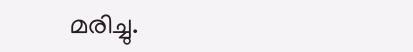മരിച്ചു.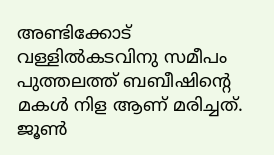അണ്ടിക്കോട് വള്ളിൽകടവിനു സമീപം പുത്തലത്ത് ബബീഷിന്റെ മകൾ നിള ആണ് മരിച്ചത്. ജൂൺ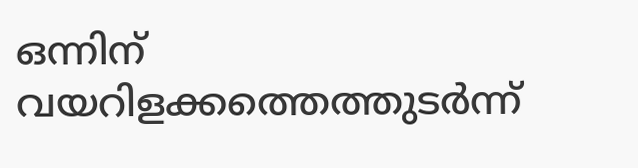ഒന്നിന് വയറിളക്കത്തെത്തുടർന്ന്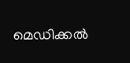മെഡിക്കൽ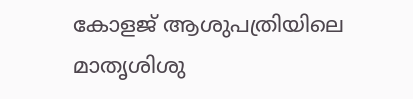കോളജ് ആശുപത്രിയിലെ മാതൃശിശു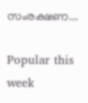സംരക്ഷണ...

Popular this week